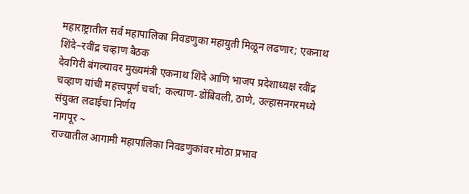महाराष्ट्रातील सर्व महापालिका निवडणुका महायुती मिळून लढणार; एकनाथ शिंदे–रवींद्र चव्हाण बैठक
देवगिरी बंगल्यावर मुख्यमंत्री एकनाथ शिंदे आणि भाजप प्रदेशाध्यक्ष रवींद्र चव्हाण यांची महत्त्वपूर्ण चर्चा; कल्याण-डोंबिवली, ठाणे, उल्हासनगरमध्ये संयुक्त लढाईचा निर्णय
नागपूर ~
राज्यातील आगामी महापालिका निवडणुकांवर मोठा प्रभाव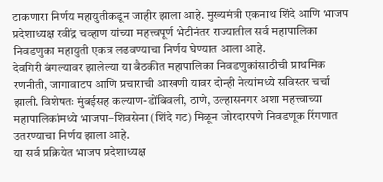टाकणारा निर्णय महायुतीकडून जाहीर झाला आहे. मुख्यमंत्री एकनाथ शिंदे आणि भाजप प्रदेशाध्यक्ष रवींद्र चव्हाण यांच्या महत्त्वपूर्ण भेटीनंतर राज्यातील सर्व महापालिका निवडणुका महायुती एकत्र लढवण्याचा निर्णय घेण्यात आला आहे.
देवगिरी बंगल्यावर झालेल्या या बैठकीत महापालिका निवडणुकांसाठीची प्राथमिक रणनीती, जागावाटप आणि प्रचाराची आखणी यावर दोन्ही नेत्यांमध्ये सविस्तर चर्चा झाली. विशेषतः मुंबईसह कल्याण-डोंबिवली, ठाणे, उल्हासनगर अशा महत्त्वाच्या महापालिकांमध्ये भाजपा–शिवसेना (शिंदे गट) मिळून जोरदारपणे निवडणूक रिंगणात उतरण्याचा निर्णय झाला आहे.
या सर्व प्रक्रियेत भाजप प्रदेशाध्यक्ष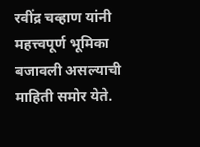रवींद्र चव्हाण यांनी महत्त्वपूर्ण भूमिका बजावली असल्याची माहिती समोर येते.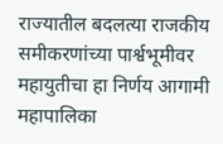राज्यातील बदलत्या राजकीय समीकरणांच्या पार्श्वभूमीवर महायुतीचा हा निर्णय आगामी महापालिका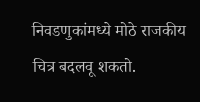निवडणुकांमध्ये मोठे राजकीय चित्र बदलवू शकतो.